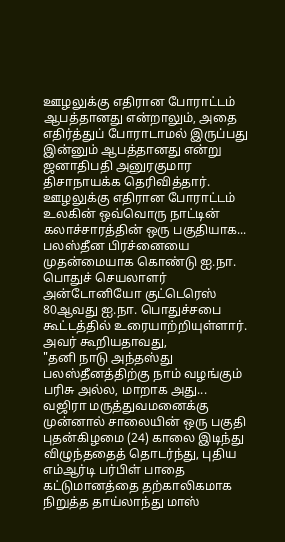ஊழலுக்கு எதிரான போராட்டம் ஆபத்தானது என்றாலும், அதை எதிர்த்துப் போராடாமல் இருப்பது இன்னும் ஆபத்தானது என்று ஜனாதிபதி அனுரகுமார திசாநாயக்க தெரிவித்தார்.
ஊழலுக்கு எதிரான போராட்டம் உலகின் ஒவ்வொரு நாட்டின் கலாச்சாரத்தின் ஒரு பகுதியாக...
பலஸ்தீன பிரச்னையை முதன்மையாக கொண்டு ஐ.நா. பொதுச் செயலாளர் அன்டோனியோ குட்டெரெஸ் 80ஆவது ஐ.நா. பொதுச்சபை கூட்டத்தில் உரையாற்றியுள்ளார்.
அவர் கூறியதாவது,
"தனி நாடு அந்தஸ்து பலஸ்தீனத்திற்கு நாம் வழங்கும் பரிசு அல்ல, மாறாக அது...
வஜிரா மருத்துவமனைக்கு முன்னால் சாலையின் ஒரு பகுதி புதன்கிழமை (24) காலை இடிந்து விழுந்ததைத் தொடர்ந்து, புதிய எம்ஆர்டி பர்பிள் பாதை கட்டுமானத்தை தற்காலிகமாக நிறுத்த தாய்லாந்து மாஸ்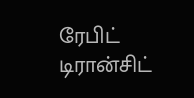ரேபிட் டிரான்சிட்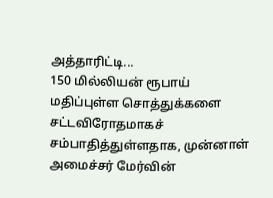அத்தாரிட்டி...
150 மில்லியன் ரூபாய் மதிப்புள்ள சொத்துக்களை சட்டவிரோதமாகச் சம்பாதித்துள்ளதாக, முன்னாள் அமைச்சர் மேர்வின்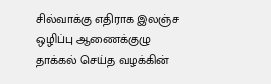சில்வாக்கு எதிராக இலஞ்ச ஒழிப்பு ஆணைக்குழு தாக்கல் செய்த வழக்கின்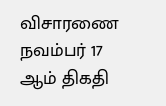விசாரணை நவம்பர் 17 ஆம் திகதி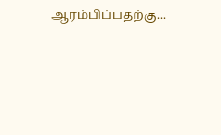ஆரம்பிப்பதற்கு...